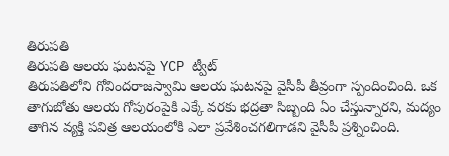తిరుపతి
తిరుపతి ఆలయ ఘటనపై YCP ట్వీట్
తిరుపతిలోని గోవిందరాజస్వామి ఆలయ ఘటనపై వైసీపీ తీవ్రంగా స్పందించింది. ఒక తాగుబోతు ఆలయ గోపురంపైకి ఎక్కే వరకు భద్రతా సిబ్బంది ఏం చేస్తున్నారని, మద్యం తాగిన వ్యక్తి పవిత్ర ఆలయంలోకి ఎలా ప్రవేశించగలిగాడని వైసీపీ ప్రశ్నించింది.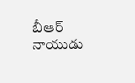బీఆర్ నాయుడు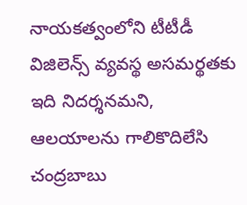నాయకత్వంలోని టీటీడీ విజిలెన్స్ వ్యవస్థ అసమర్థతకు ఇది నిదర్శనమని, ఆలయాలను గాలికొదిలేసి చంద్రబాబు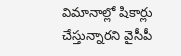విమానాల్లో షికార్లు చేస్తున్నారని వైసీపీ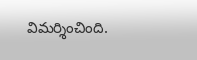విమర్శించింది.